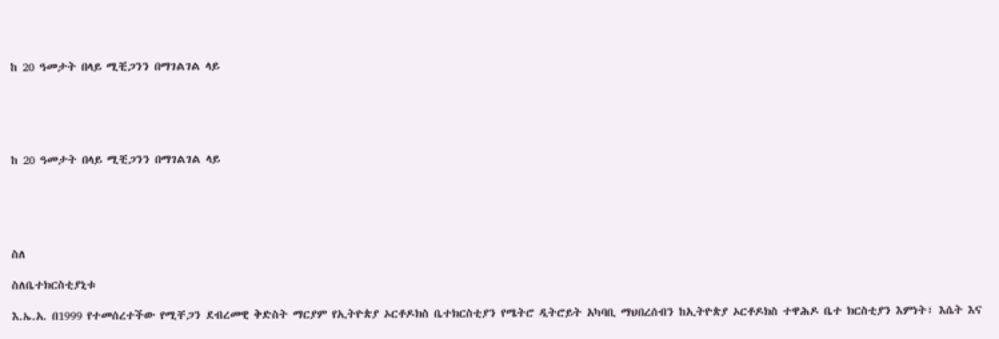ከ 20 ዓመታት በላይ ሚቺጋንን በማገልገል ላይ





ከ 20 ዓመታት በላይ ሚቺጋንን በማገልገል ላይ





ስለ

ስለቤተክርስቲያኒቱ

እ.ኤ.አ. በ1999 የተመሰረተችው የሚቸጋን ደብረመዊ ቅድስት ማርያም የኢትዮጵያ ኦርቶዶክስ ቤተክርስቲያን የሜትሮ ዲትሮይት አካባቢ ማህበረሰብን ከኢትዮጵያ ኦርቶዶክስ ተዋሕዶ ቤተ ክርስቲያን እምነት፣ እሴት እና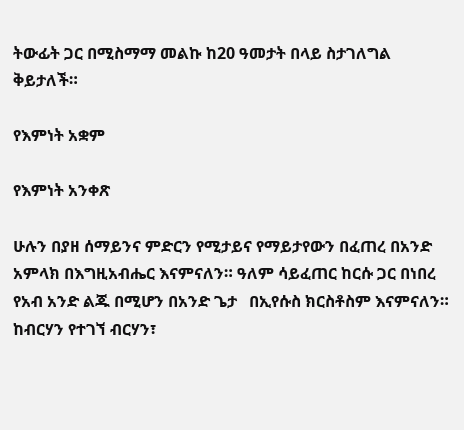ትውፊት ጋር በሚስማማ መልኩ ከ20 ዓመታት በላይ ስታገለግል ቅይታለች።

የእምነት አቋም

የእምነት አንቀጽ

ሁሉን በያዘ ሰማይንና ምድርን የሚታይና የማይታየውን በፈጠረ በአንድ አምላክ በእግዚአብሔር እናምናለን። ዓለም ሳይፈጠር ከርሱ ጋር በነበረ የአብ አንድ ልጁ በሚሆን በአንድ ጌታ   በኢየሱስ ክርስቶስም እናምናለን። ከብርሃን የተገኘ ብርሃን፣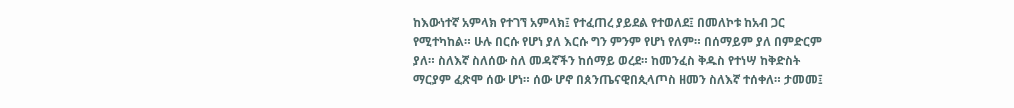ከእውነተኛ አምላክ የተገኘ አምላክ፤ የተፈጠረ ያይደል የተወለደ፤ በመለኮቱ ከአብ ጋር የሚተካከል። ሁሉ በርሱ የሆነ ያለ እርሱ ግን ምንም የሆነ የለም። በሰማይም ያለ በምድርም ያለ። ስለእኛ ስለሰው ስለ መዳኛችን ከሰማይ ወረደ። ከመንፈስ ቅዱስ የተነሣ ከቅድስት ማርያም ፈጽሞ ሰው ሆነ። ሰው ሆኖ በጰንጤናዊበጲላጦስ ዘመን ስለእኛ ተሰቀለ። ታመመ፤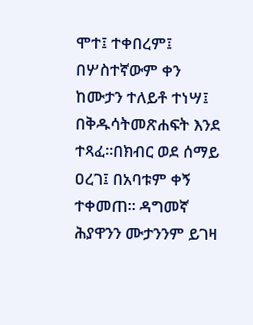ሞተ፤ ተቀበረም፤ በሦስተኛውም ቀን ከሙታን ተለይቶ ተነሣ፤ በቅዱሳትመጽሐፍት እንደ ተጻፈ።በክብር ወደ ሰማይ ዐረገ፤ በአባቱም ቀኝ ተቀመጠ። ዳግመኛ ሕያዋንን ሙታንንም ይገዛ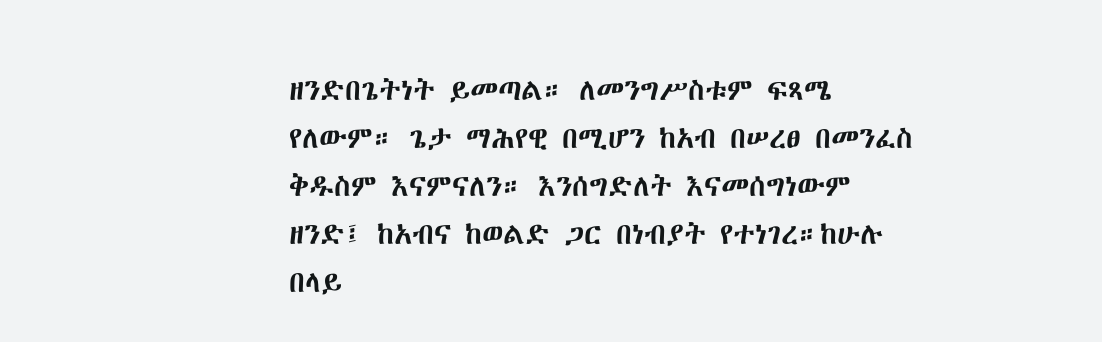ዘንድበጌትነት ይመጣል። ለመንግሥስቱም ፍጻሜ የለውም። ጌታ ማሕየዊ በሚሆን ከአብ በሠረፀ በመንፈስ ቅዱስም እናምናለን። እንሰግድለት እናመሰግነውም ዘንድ፤ ከአብና ከወልድ ጋር በነብያት የተነገረ።ከሁሉ በላይ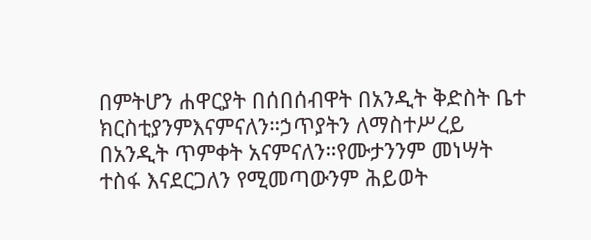በምትሆን ሐዋርያት በሰበሰብዋት በአንዲት ቅድስት ቤተ ክርስቲያንምእናምናለን።ኃጥያትን ለማስተሥረይ በአንዲት ጥምቀት አናምናለን።የሙታንንም መነሣት ተስፋ እናደርጋለን የሚመጣውንም ሕይወት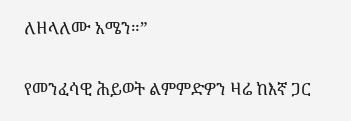ለዘላለሙ አሜን።”

የመንፈሳዊ ሕይወት ልምምድዎን ዛሬ ከእኛ ጋር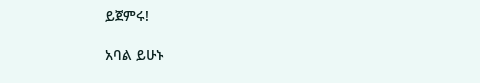ይጀምሩ!

አባል ይሁኑ